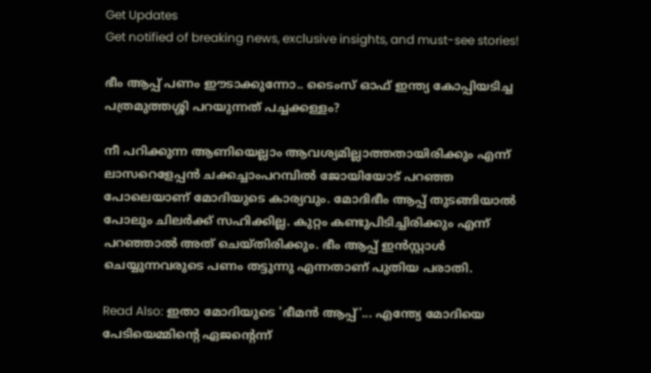Get Updates
Get notified of breaking news, exclusive insights, and must-see stories!

ഭീം ആപ്പ് പണം ഈടാക്കുന്നോ.. ടൈംസ് ഓഫ് ഇന്ത്യ കോപ്പിയടിച്ച പത്രമുത്തശ്ശി പറയുന്നത് പച്ചക്കള്ളം?

നീ പറിക്കുന്ന ആണിയെല്ലാം ആവശ്യമില്ലാത്തതായിരിക്കും എന്ന് ലാസറെളേപ്പന്‍ ചക്കച്ചാംപറമ്പില്‍ ജോയിയോട് പറഞ്ഞ പോലെയാണ് മോദിയുടെ കാര്യവും. മോദിഭീം ആപ്പ് തുടങ്ങിയാല്‍ പോലും ചിലര്‍ക്ക് സഹിക്കില്ല. കുറ്റം കണ്ടുപിടിച്ചിരിക്കും എന്ന് പറഞ്ഞാല്‍ അത് ചെയ്തിരിക്കും. ഭീം ആപ്പ് ഇന്‍സ്റ്റാള്‍ ചെയ്യുന്നവരുടെ പണം തട്ടുന്നു എന്നതാണ് പുതിയ പരാതി.

Read Also: ഇതാ മോദിയുടെ 'ഭീമന്‍ ആപ്പ്'... എന്ത്യേ മോദിയെ പേടിയെമ്മിന്റെ ഏജന്റെന്ന്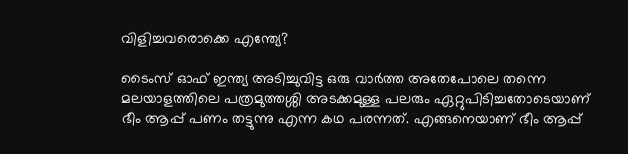വിളിച്ചവരൊക്കെ എന്ത്യേ?

ടൈംസ് ഓഫ് ഇന്ത്യ അടിച്ചുവിട്ട ഒരു വാര്‍ത്ത അതേപോലെ തന്നെ മലയാളത്തിലെ പത്രമുത്തശ്ശി അടക്കമുള്ള പലരും ഏറ്റുപിടിച്ചതോടെയാണ് ഭീം ആപ്പ് പണം തട്ടുന്നു എന്ന കഥ പരന്നത്. എങ്ങനെയാണ് ഭീം ആപ്പ്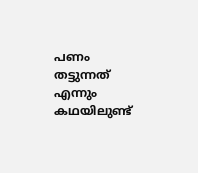പണം തട്ടുന്നത് എന്നും കഥയിലുണ്ട്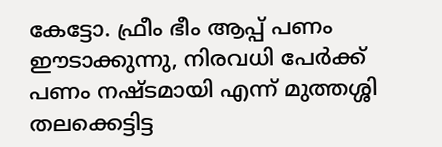കേട്ടോ. ഫ്രീം ഭീം ആപ്പ് പണം ഈടാക്കുന്നു, നിരവധി പേര്‍ക്ക് പണം നഷ്ടമായി എന്ന് മുത്തശ്ശി തലക്കെട്ടിട്ട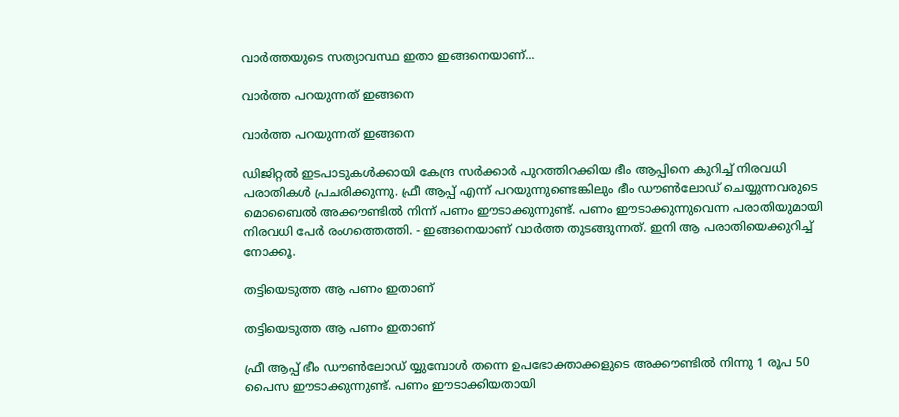വാര്‍ത്തയുടെ സത്യാവസ്ഥ ഇതാ ഇങ്ങനെയാണ്...

വാര്‍ത്ത പറയുന്നത് ഇങ്ങനെ

വാര്‍ത്ത പറയുന്നത് ഇങ്ങനെ

ഡിജിറ്റല്‍ ഇടപാടുകള്‍ക്കായി കേന്ദ്ര സര്‍ക്കാര്‍ പുറത്തിറക്കിയ ഭീം ആപ്പിനെ കുറിച്ച് നിരവധി പരാതികള്‍ പ്രചരിക്കുന്നു. ഫ്രീ ആപ്പ് എന്ന് പറയുന്നുണ്ടെങ്കിലും ഭീം ഡൗണ്‍ലോഡ് ചെയ്യുന്നവരുടെ മൊബൈല്‍ അക്കൗണ്ടില്‍ നിന്ന് പണം ഈടാക്കുന്നുണ്ട്. പണം ഈടാക്കുന്നുവെന്ന പരാതിയുമായി നിരവധി പേര്‍ രംഗത്തെത്തി. - ഇങ്ങനെയാണ് വാര്‍ത്ത തുടങ്ങുന്നത്. ഇനി ആ പരാതിയെക്കുറിച്ച് നോക്കൂ.

തട്ടിയെടുത്ത ആ പണം ഇതാണ്

തട്ടിയെടുത്ത ആ പണം ഇതാണ്

ഫ്രീ ആപ്പ് ഭീം ഡൗണ്‍ലോഡ് യ്യുമ്പോള്‍ തന്നെ ഉപഭോക്താക്കളുടെ അക്കൗണ്ടില്‍ നിന്നു 1 രൂപ 50 പൈസ ഈടാക്കുന്നുണ്ട്. പണം ഈടാക്കിയതായി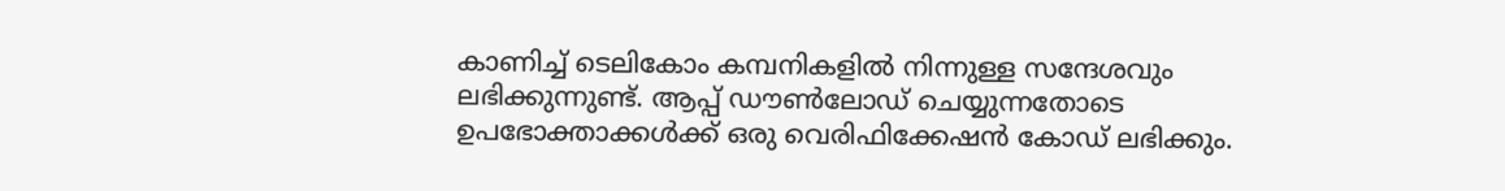കാണിച്ച് ടെലികോം കമ്പനികളില്‍ നിന്നുള്ള സന്ദേശവും ലഭിക്കുന്നുണ്ട്. ആപ്പ് ഡൗണ്‍ലോഡ് ചെയ്യുന്നതോടെ ഉപഭോക്താക്കള്‍ക്ക് ഒരു വെരിഫിക്കേഷന്‍ കോഡ് ലഭിക്കും.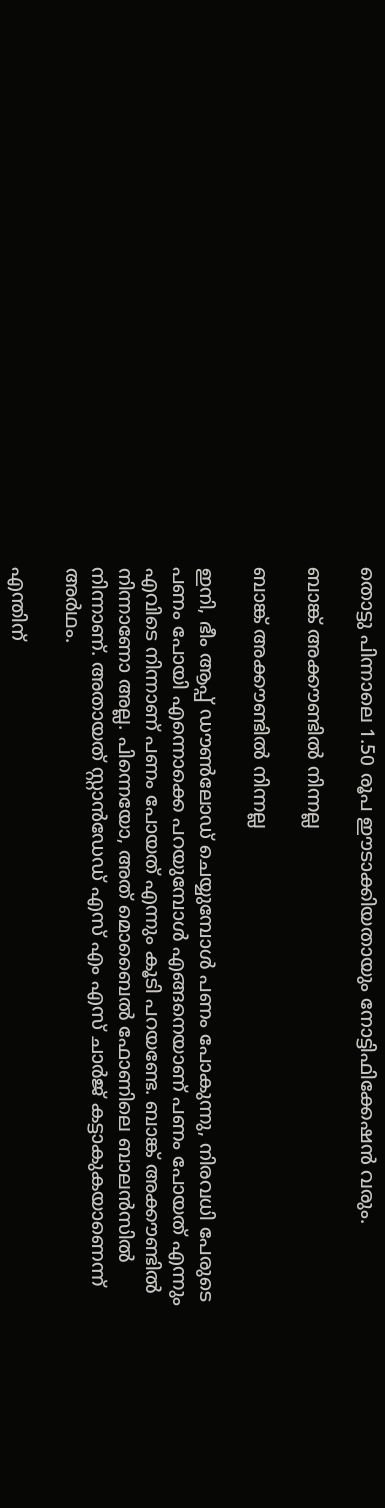തൊട്ടു പിന്നാലെ 1.50 രൂപ ഈടാക്കിയതായും നോട്ടിഫിക്കേഷന്‍ വരും.

ബാങ്ക് അക്കൗണ്ടില്‍ നിന്നല്ല

ബാങ്ക് അക്കൗണ്ടില്‍ നിന്നല്ല

ഇനി, ഭീം ആപ്പ് ഡൗണ്‍ലോഡ് ചെയ്യുമ്പോള്‍ പണം പോകുന്നു, നിരവധി പേരുടെ പണം പോയി എന്നൊക്കെ പറയുമ്പോള്‍ എങ്ങനെയാണ് പണം പോയത് എന്നും എവിടെ നിന്നാണ് പണം പോയത് എന്നും കൂടി പറയണ്ടേ. ബാങ്ക് അക്കൗണ്ടില്‍ നിന്നാണോ അല്ല. പിന്നെയോ, അത് മൊബൈല്‍ ഫോണിലെ ബാലന്‍സില്‍ നിന്നാണ്. അതായത് സ്റ്റാന്‍ഡേഡ് എസ് എം എസ് ചാര്‍ജ് കട്ടാകുകയാണെന്ന് അര്‍ഥം.

എന്തിന്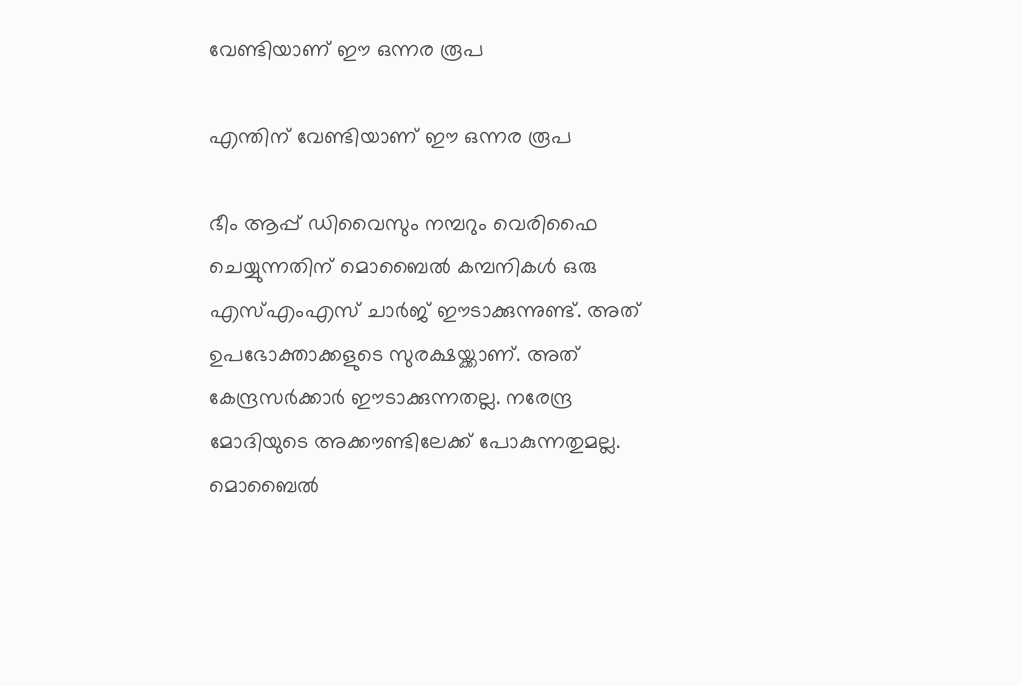വേണ്ടിയാണ് ഈ ഒന്നര രൂപ

എന്തിന് വേണ്ടിയാണ് ഈ ഒന്നര രൂപ

ഭീം ആപ്പ് ഡിവൈസും നമ്പറും വെരിഫൈ ചെയ്യുന്നതിന് മൊബൈല്‍ കമ്പനികള്‍ ഒരു എസ്എംഎസ് ചാര്‍ജ് ഈടാക്കുന്നുണ്ട്. അത് ഉപഭോക്താക്കളുടെ സുരക്ഷയ്ക്കാണ്. അത് കേന്ദ്രസര്‍ക്കാര്‍ ഈടാക്കുന്നതല്ല. നരേന്ദ്ര മോദിയുടെ അക്കൗണ്ടിലേക്ക് പോകുന്നതുമല്ല. മൊബൈല്‍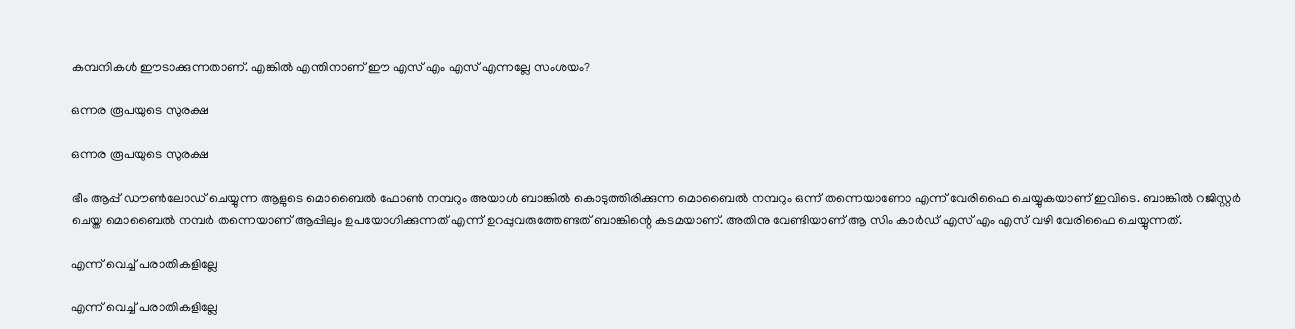കമ്പനികള്‍ ഈടാക്കുന്നതാണ്. എങ്കില്‍ എന്തിനാണ് ഈ എസ് എം എസ് എന്നല്ലേ സംശയം?

ഒന്നര രൂപയുടെ സുരക്ഷ

ഒന്നര രൂപയുടെ സുരക്ഷ

ഭീം ആപ്പ് ഡൗണ്‍ലോഡ് ചെയ്യുന്ന ആളുടെ മൊബൈല്‍ ഫോണ്‍ നമ്പറും അയാള്‍ ബാങ്കില്‍ കൊടുത്തിരിക്കുന്ന മൊബൈല്‍ നമ്പറും ഒന്ന് തന്നെയാണോ എന്ന് വേരിഫൈ ചെയ്യുകയാണ് ഇവിടെ. ബാങ്കില്‍ റജിസ്റ്റര്‍ ചെയ്ത മൊബൈല്‍ നമ്പര്‍ തന്നെയാണ് ആപ്പിലും ഉപയോഗിക്കുന്നത് എന്ന് ഉറപ്പുവരുത്തേണ്ടത് ബാങ്കിന്റെ കടമയാണ്. അതിനു വേണ്ടിയാണ് ആ സിം കാര്‍ഡ് എസ് എം എസ് വഴി വേരിഫൈ ചെയ്യുന്നത്.

എന്ന് വെച്ച് പരാതികളില്ലേ

എന്ന് വെച്ച് പരാതികളില്ലേ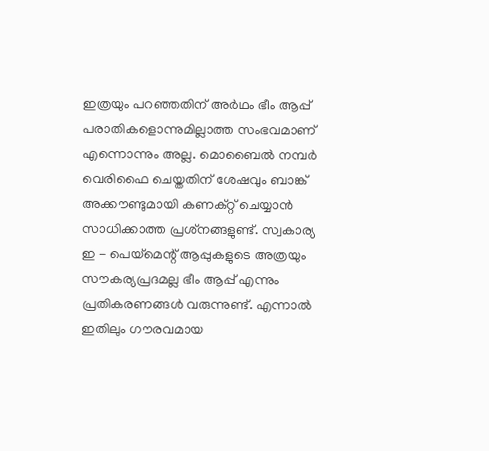ഇത്രയും പറഞ്ഞതിന് അര്‍ഥം ഭീം ആപ്പ് പരാതികളൊന്നുമില്ലാത്ത സംഭവമാണ് എന്നൊന്നും അല്ല. മൊബൈല്‍ നമ്പര്‍ വെരിഫൈ ചെയ്തതിന് ശേഷവും ബാങ്ക് അക്കൗണ്ടുമായി കണക്റ്റ് ചെയ്യാന്‍ സാധിക്കാത്ത പ്രശ്‌നങ്ങളുണ്ട്. സ്വകാര്യ ഇ - പെയ്‌മെന്റ് ആപ്പുകളുടെ അത്രയും സൗകര്യപ്രദമല്ല ഭീം ആപ്പ് എന്നും പ്രതികരണങ്ങള്‍ വരുന്നുണ്ട്. എന്നാല്‍ ഇതിലും ഗൗരവമായ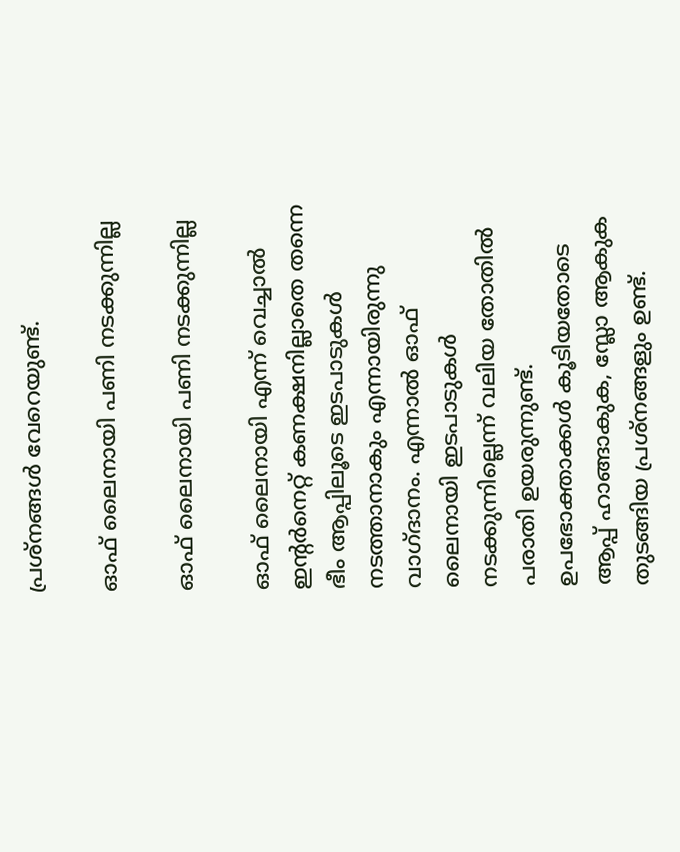പ്രശ്‌നങ്ങള്‍ വേറെയുണ്ട്.

ഓഫ് ലൈനായി പണി നടക്കുന്നില്ല

ഓഫ് ലൈനായി പണി നടക്കുന്നില്ല

ഓഫ് ലൈനായി എന്ന് വെച്ചാല്‍ ഇന്റര്‍നെറ്റ് കണക്ഷനില്ലാതെ തന്നെ ഭീം ആപ്പിലൂടെ ഇടപാടുകള്‍ നടത്താനാകും എന്നായിരുന്നു വാഗ്ദാനം. എന്നാല്‍ ഓഫ് ലൈനായി ഇടപാടുകള്‍ നടക്കുന്നില്ലെന്ന് വലിയ തോതില്‍ പരാതി ഉയരുന്നുണ്ട്. ഉപഭോക്താക്കള്‍ കൂടിയതോടെ ആപ്പ് ഹാങ്ങാകുക, സ്ലോ ആകുക തുടങ്ങിയ പ്രശ്‌നങ്ങളും ഉണ്ട്.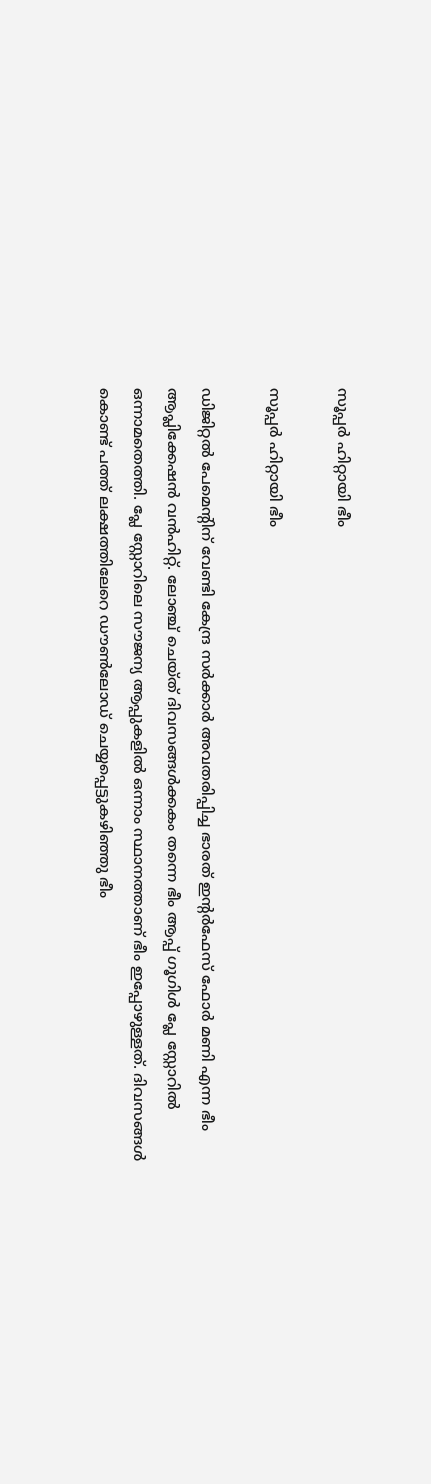സൂപ്പര്‍ ഹിറ്റായി ഭീം

സൂപ്പര്‍ ഹിറ്റായി ഭീം

ഡിജിറ്റല്‍ പേമെന്റിന് വേണ്ടി കേന്ദ്ര സര്‍ക്കാര്‍ അവതരിപ്പിച്ച ഭാരത് ഇന്റര്‍ഫേസ് ഫോര്‍ മണി എന്ന ഭീം ആപ്ലിക്കേഷന്‍ വന്‍ഹിറ്റ്. ലോഞ്ച് ചെയ്ത് ദിവസങ്ങള്‍ക്കകം തന്നെ ഭീം ആപ്പ് ഗൂഗിള്‍ പ്ലേ സ്റ്റോറില്‍ ഒന്നാമതെത്തി. പ്ലേ സ്റ്റോറിലെ സൗജന്യ ആപ്പുകളില്‍ ഒന്നാം സ്ഥാനത്താണ് ഭീം ഇപ്പോഴുള്ളത്. ദിവസങ്ങള്‍ കൊണ്ട് പത്ത് ലക്ഷത്തിലേറെ ഡൗണ്‍ലോഡ് ചെയ്യപ്പെട്ടുകഴിഞ്ഞു ഭീം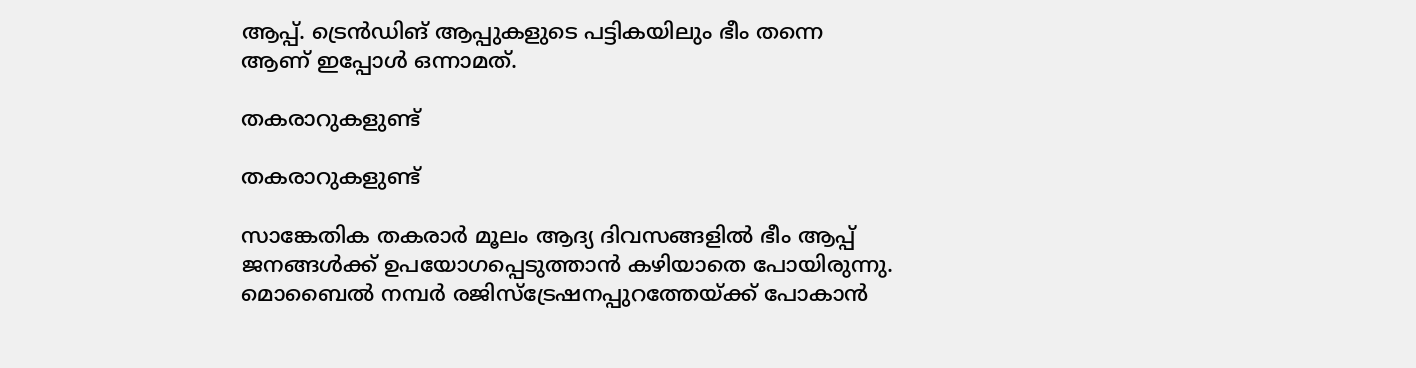ആപ്പ്. ട്രെന്‍ഡിങ് ആപ്പുകളുടെ പട്ടികയിലും ഭീം തന്നെ ആണ് ഇപ്പോള്‍ ഒന്നാമത്.

തകരാറുകളുണ്ട്

തകരാറുകളുണ്ട്

സാങ്കേതിക തകരാര്‍ മൂലം ആദ്യ ദിവസങ്ങളില്‍ ഭീം ആപ്പ് ജനങ്ങള്‍ക്ക് ഉപയോഗപ്പെടുത്താന്‍ കഴിയാതെ പോയിരുന്നു. മൊബൈല്‍ നമ്പര്‍ രജിസ്ട്രേഷനപ്പുറത്തേയ്ക്ക് പോകാന്‍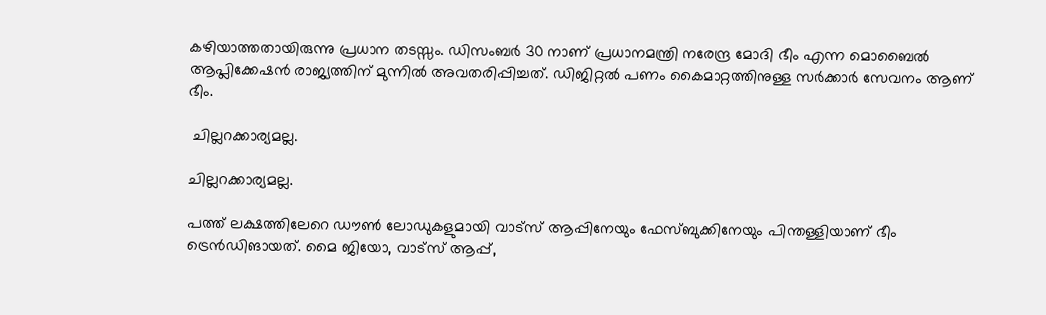കഴിയാത്തതായിരുന്നു പ്രധാന തടസ്സം. ഡിസംബര്‍ 30 നാണ് പ്രധാനമന്ത്രി നരേന്ദ്ര മോദി ഭീം എന്ന മൊബൈല്‍ ആപ്ലിക്കേഷന്‍ രാജ്യത്തിന് മുന്നില്‍ അവതരിപ്പിച്ചത്. ഡിജിറ്റല്‍ പണം കൈമാറ്റത്തിനുള്ള സര്‍ക്കാര്‍ സേവനം ആണ് ഭീം.

 ചില്ലറക്കാര്യമല്ല.

ചില്ലറക്കാര്യമല്ല.

പത്ത് ലക്ഷത്തിലേറെ ഡൗണ്‍ ലോഡുകളുമായി വാട്സ് ആപ്പിനേയും ഫേസ്ബുക്കിനേയും പിന്തള്ളിയാണ് ഭീം ട്രെന്‍ഡിങായത്. മൈ ജിയോ, വാട്സ് ആപ്പ്,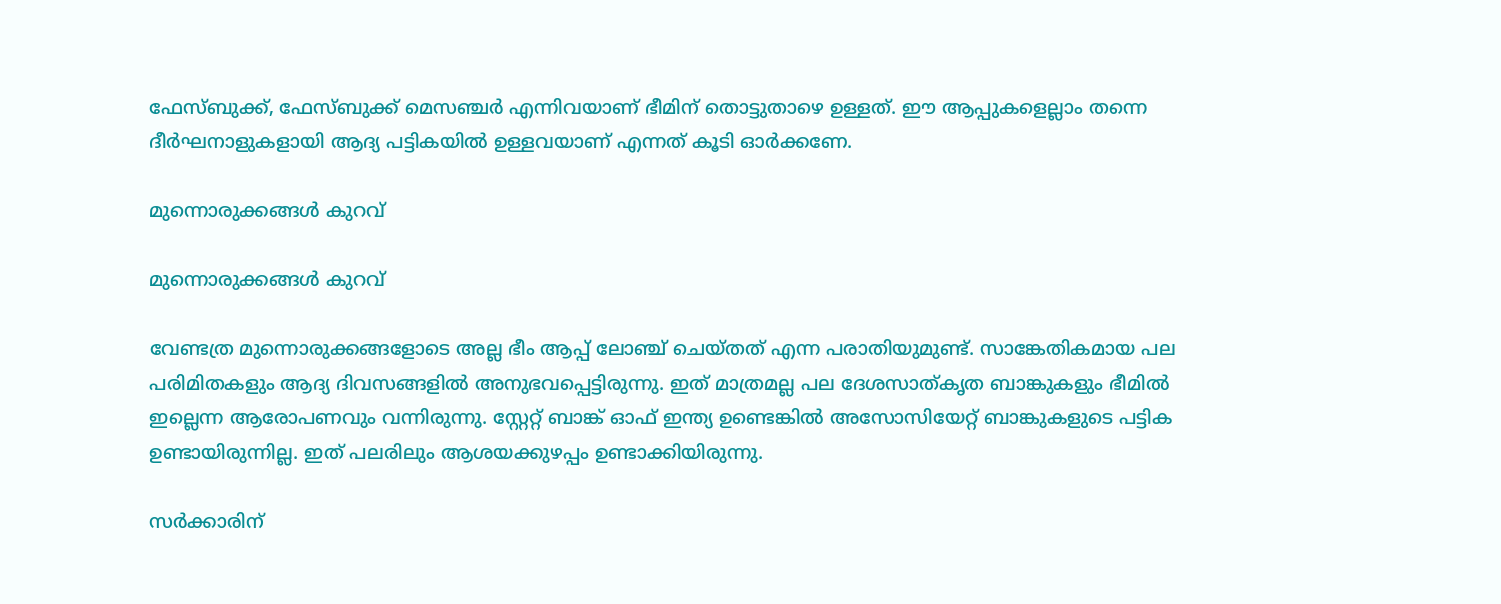ഫേസ്ബുക്ക്, ഫേസ്ബുക്ക് മെസഞ്ചര്‍ എന്നിവയാണ് ഭീമിന് തൊട്ടുതാഴെ ഉള്ളത്. ഈ ആപ്പുകളെല്ലാം തന്നെ ദീര്‍ഘനാളുകളായി ആദ്യ പട്ടികയില്‍ ഉള്ളവയാണ് എന്നത് കൂടി ഓര്‍ക്കണേ.

മുന്നൊരുക്കങ്ങള്‍ കുറവ്

മുന്നൊരുക്കങ്ങള്‍ കുറവ്

വേണ്ടത്ര മുന്നൊരുക്കങ്ങളോടെ അല്ല ഭീം ആപ്പ് ലോഞ്ച് ചെയ്തത് എന്ന പരാതിയുമുണ്ട്. സാങ്കേതികമായ പല പരിമിതകളും ആദ്യ ദിവസങ്ങളില്‍ അനുഭവപ്പെട്ടിരുന്നു. ഇത് മാത്രമല്ല പല ദേശസാത്കൃത ബാങ്കുകളും ഭീമില്‍ ഇല്ലെന്ന ആരോപണവും വന്നിരുന്നു. സ്റ്റേറ്റ് ബാങ്ക് ഓഫ് ഇന്ത്യ ഉണ്ടെങ്കില്‍ അസോസിയേറ്റ് ബാങ്കുകളുടെ പട്ടിക ഉണ്ടായിരുന്നില്ല. ഇത് പലരിലും ആശയക്കുഴപ്പം ഉണ്ടാക്കിയിരുന്നു.

സര്‍ക്കാരിന്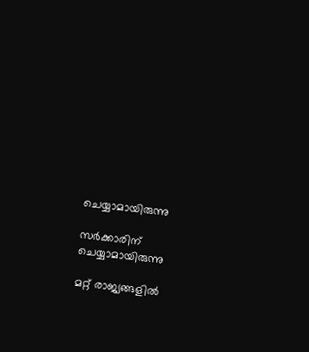ചെയ്യാമായിരുന്നു

സര്‍ക്കാരിന് ചെയ്യാമായിരുന്നു

മറ്റ് രാജ്യങ്ങളില്‍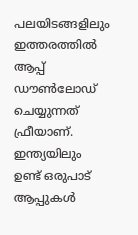പലയിടങ്ങളിലും ഇത്തരത്തില്‍ ആപ്പ് ഡൗണ്‍ലോഡ് ചെയ്യുന്നത് ഫ്രീയാണ്. ഇന്ത്യയിലും ഉണ്ട് ഒരുപാട് ആപ്പുകള്‍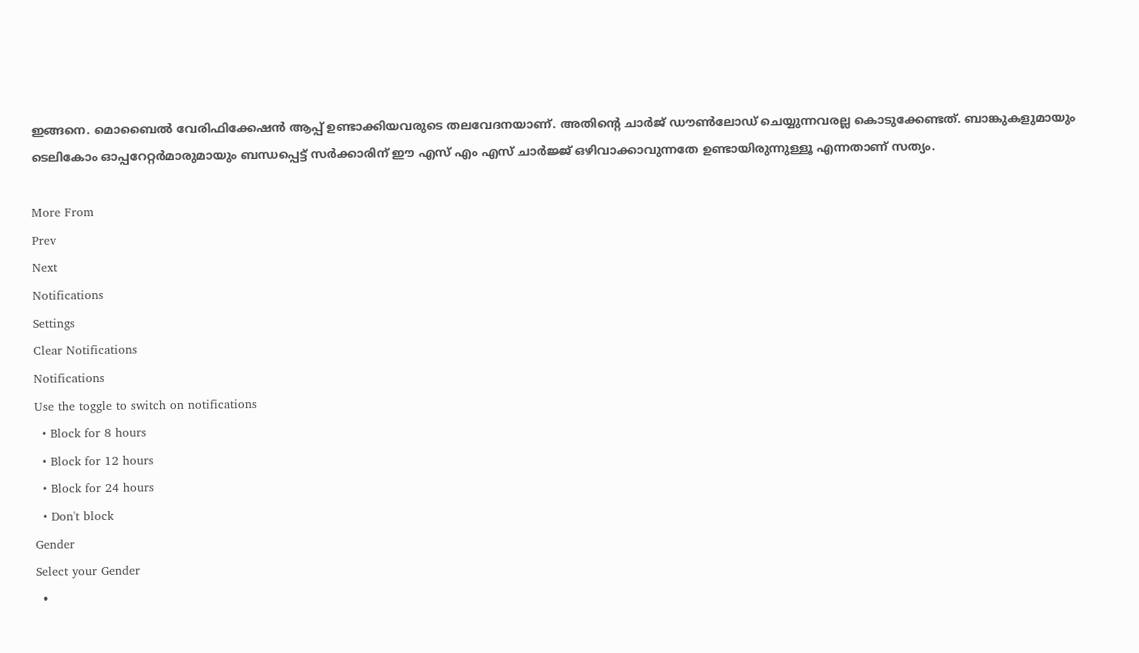ഇങ്ങനെ. മൊബൈല്‍ വേരിഫിക്കേഷന്‍ ആപ്പ് ഉണ്ടാക്കിയവരുടെ തലവേദനയാണ്. അതിന്റെ ചാര്‍ജ് ഡൗണ്‍ലോഡ് ചെയ്യുന്നവരല്ല കൊടുക്കേണ്ടത്. ബാങ്കുകളുമായും ടെലികോം ഓപ്പറേറ്റര്‍മാരുമായും ബന്ധപ്പെട്ട് സര്‍ക്കാരിന് ഈ എസ് എം എസ് ചാര്‍ജ്ജ് ഒഴിവാക്കാവുന്നതേ ഉണ്ടായിരുന്നുള്ളൂ എന്നതാണ് സത്യം.

More From
Prev
Next
Notifications
Settings
Clear Notifications
Notifications
Use the toggle to switch on notifications
  • Block for 8 hours
  • Block for 12 hours
  • Block for 24 hours
  • Don't block
Gender
Select your Gender
  •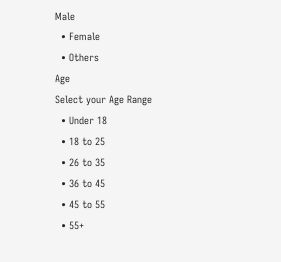Male
  • Female
  • Others
Age
Select your Age Range
  • Under 18
  • 18 to 25
  • 26 to 35
  • 36 to 45
  • 45 to 55
  • 55+